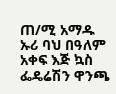ጠ/ሚ አማዱ ኡሪ ባህ በዓለም አቀፍ እጅ ኳስ ፌዴሬሽን ዋንጫ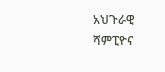አህጉራዊ ሻምፒዮና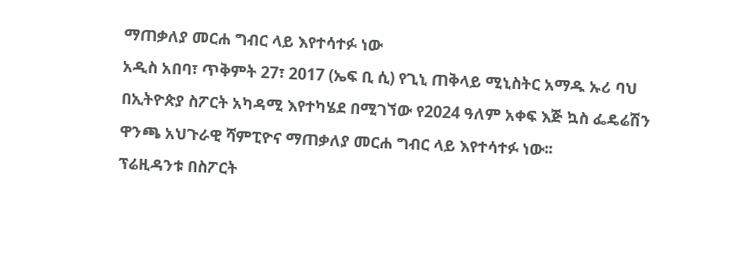ማጠቃለያ መርሐ ግብር ላይ እየተሳተፉ ነው
አዲስ አበባ፣ ጥቅምት 27፣ 2017 (ኤፍ ቢ ሲ) የጊኒ ጠቅላይ ሚኒስትር አማዱ ኡሪ ባህ በኢትዮጵያ ስፖርት አካዳሚ እየተካሄደ በሚገኘው የ2024 ዓለም አቀፍ እጅ ኳስ ፌዴሬሽን ዋንጫ አህጉራዊ ሻምፒዮና ማጠቃለያ መርሐ ግብር ላይ እየተሳተፉ ነው፡፡
ፕሬዚዳንቱ በስፖርት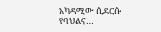አካዳሚው ሲደርሱ የባህልና…